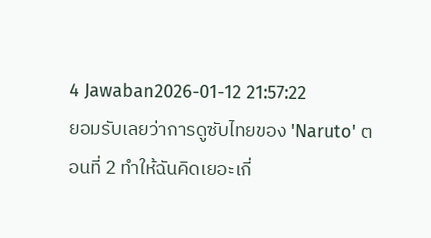4 Jawaban2026-01-12 21:57:22
ยอมรับเลยว่าการดูซับไทยของ 'Naruto' ตอนที่ 2 ทำให้ฉันคิดเยอะเกี่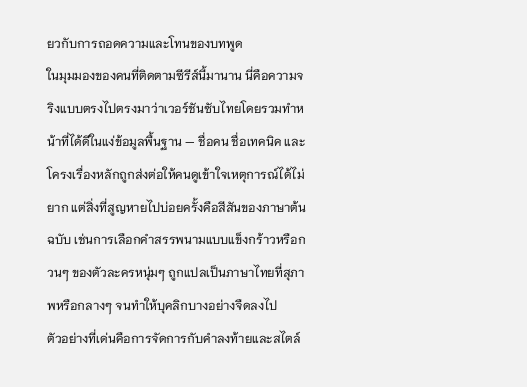ยวกับการถอดความและโทนของบทพูด
ในมุมมองของคนที่ติดตามซีรีส์นี้มานาน นี่คือความจริงแบบตรงไปตรงมาว่าเวอร์ชันซับไทยโดยรวมทำหน้าที่ได้ดีในแง่ข้อมูลพื้นฐาน — ชื่อคน ชื่อเทคนิค และโครงเรื่องหลักถูกส่งต่อให้คนดูเข้าใจเหตุการณ์ได้ไม่ยาก แต่สิ่งที่สูญหายไปบ่อยครั้งคือสีสันของภาษาต้นฉบับ เช่นการเลือกคำสรรพนามแบบแข็งกร้าวหรือกวนๆ ของตัวละครหนุ่มๆ ถูกแปลเป็นภาษาไทยที่สุภาพหรือกลางๆ จนทำให้บุคลิกบางอย่างจืดลงไป
ตัวอย่างที่เด่นคือการจัดการกับคำลงท้ายและสไตล์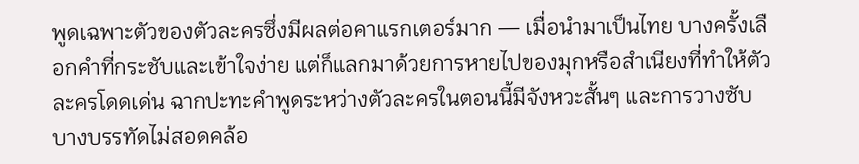พูดเฉพาะตัวของตัวละครซึ่งมีผลต่อคาแรกเตอร์มาก — เมื่อนำมาเป็นไทย บางครั้งเลือกคำที่กระชับและเข้าใจง่าย แต่ก็แลกมาด้วยการหายไปของมุกหรือสำเนียงที่ทำให้ตัวละครโดดเด่น ฉากปะทะคำพูดระหว่างตัวละครในตอนนี้มีจังหวะสั้นๆ และการวางซับบางบรรทัดไม่สอดคล้อ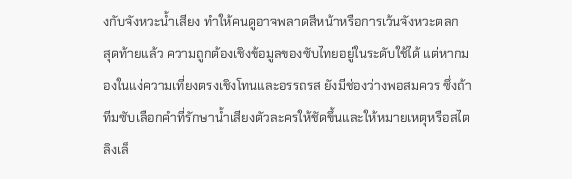งกับจังหวะน้ำเสียง ทำให้คนดูอาจพลาดสีหน้าหรือการเว้นจังหวะตลก
สุดท้ายแล้ว ความถูกต้องเชิงข้อมูลของซับไทยอยู่ในระดับใช้ได้ แต่หากมองในแง่ความเที่ยงตรงเชิงโทนและอรรถรส ยังมีช่องว่างพอสมควร ซึ่งถ้าทีมซับเลือกคำที่รักษาน้ำเสียงตัวละครให้ชัดขึ้นและให้หมายเหตุหรือสไตลิงเล็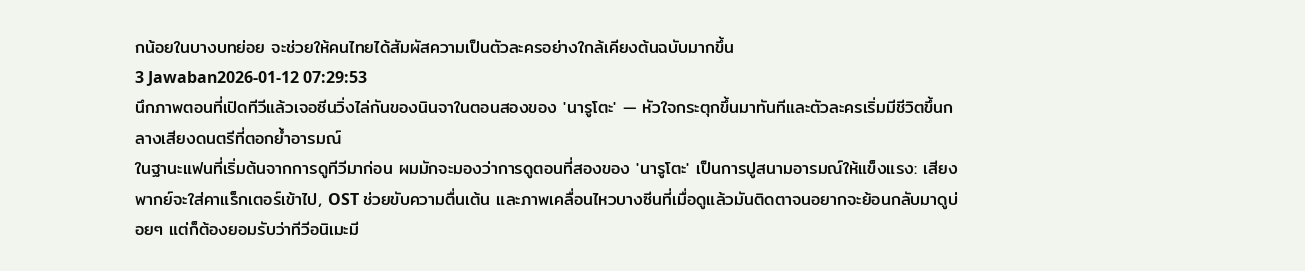กน้อยในบางบทย่อย จะช่วยให้คนไทยได้สัมผัสความเป็นตัวละครอย่างใกล้เคียงต้นฉบับมากขึ้น
3 Jawaban2026-01-12 07:29:53
นึกภาพตอนที่เปิดทีวีแล้วเจอซีนวิ่งไล่กันของนินจาในตอนสองของ 'นารูโตะ' — หัวใจกระตุกขึ้นมาทันทีและตัวละครเริ่มมีชีวิตขึ้นกลางเสียงดนตรีที่ตอกย้ำอารมณ์
ในฐานะแฟนที่เริ่มต้นจากการดูทีวีมาก่อน ผมมักจะมองว่าการดูตอนที่สองของ 'นารูโตะ' เป็นการปูสนามอารมณ์ให้แข็งแรง: เสียงพากย์จะใส่คาแร็กเตอร์เข้าไป, OST ช่วยขับความตื่นเต้น และภาพเคลื่อนไหวบางซีนที่เมื่อดูแล้วมันติดตาจนอยากจะย้อนกลับมาดูบ่อยๆ แต่ก็ต้องยอมรับว่าทีวีอนิเมะมี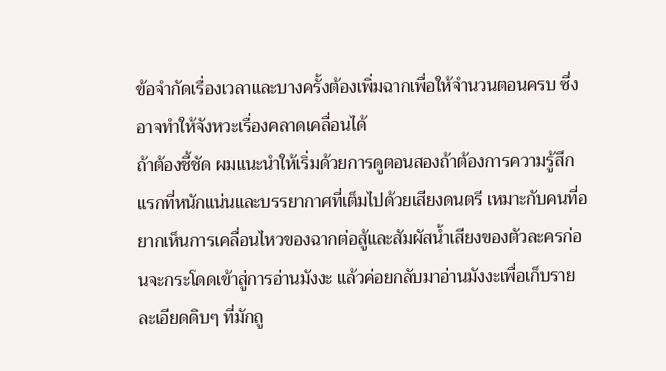ข้อจำกัดเรื่องเวลาและบางครั้งต้องเพิ่มฉากเพื่อให้จำนวนตอนครบ ซึ่งอาจทำให้จังหวะเรื่องคลาดเคลื่อนได้
ถ้าต้องชี้ชัด ผมแนะนำให้เริ่มด้วยการดูตอนสองถ้าต้องการความรู้สึกแรกที่หนักแน่นและบรรยากาศที่เต็มไปด้วยเสียงดนตรี เหมาะกับคนที่อยากเห็นการเคลื่อนไหวของฉากต่อสู้และสัมผัสน้ำเสียงของตัวละครก่อนจะกระโดดเข้าสู่การอ่านมังงะ แล้วค่อยกลับมาอ่านมังงะเพื่อเก็บรายละเอียดดิบๆ ที่มักถู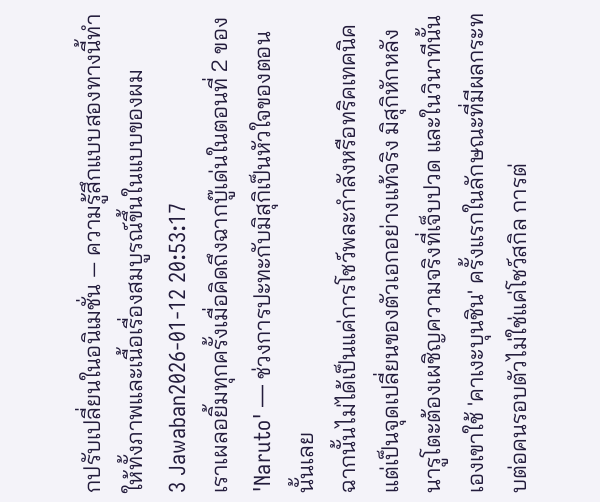กปรับเปลี่ยนในอนิเมชั่น — ความรู้สึกแบบสองทางนี้ทำให้ทั้งภาพและเนื้อเรื่องสมบูรณ์ขึ้นในแบบของผม
3 Jawaban2026-01-12 20:53:17
เราเผลอยิ้มทุกครั้งเมื่อคิดถึงฉากบู๊เด่นในตอนที่ 2 ของ 'Naruto' — ช่วงการปะทะกับมิสุกิเป็นหัวใจของตอนนั้นเลย
ฉากนั้นไม่ได้เป็นแค่การโชว์พละกำลังหรือทริคเทคนิค แต่เป็นจุดเปลี่ยนของตัวเอกอย่างแท้จริง มิสุกิหักหลัง นารูโตะต้องเผชิญความจริงที่เจ็บปวด และในวินาทีนั้นเองเขาใช้ 'คาเงะบุนชิน' ครั้งแรกในลักษณะที่มีผลกระทบต่อคนรอบตัวไม่ใช่แค่โชว์สกิล การต่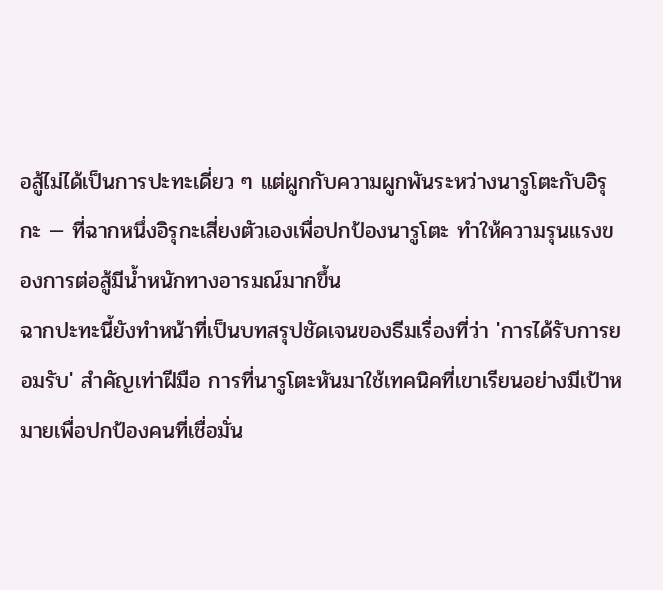อสู้ไม่ได้เป็นการปะทะเดี่ยว ๆ แต่ผูกกับความผูกพันระหว่างนารูโตะกับอิรุกะ — ที่ฉากหนึ่งอิรุกะเสี่ยงตัวเองเพื่อปกป้องนารูโตะ ทำให้ความรุนแรงของการต่อสู้มีน้ำหนักทางอารมณ์มากขึ้น
ฉากปะทะนี้ยังทำหน้าที่เป็นบทสรุปชัดเจนของธีมเรื่องที่ว่า 'การได้รับการยอมรับ' สำคัญเท่าฝีมือ การที่นารูโตะหันมาใช้เทคนิคที่เขาเรียนอย่างมีเป้าหมายเพื่อปกป้องคนที่เชื่อมั่น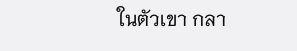ในตัวเขา กลา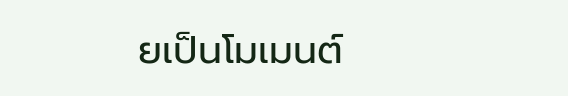ยเป็นโมเมนต์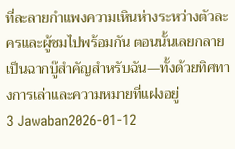ที่ละลายกำแพงความเหินห่างระหว่างตัวละครและผู้ชมไปพร้อมกัน ตอนนั้นเลยกลายเป็นฉากบู๊สำคัญสำหรับฉัน—ทั้งด้วยทิศทางการเล่าและความหมายที่แฝงอยู่
3 Jawaban2026-01-12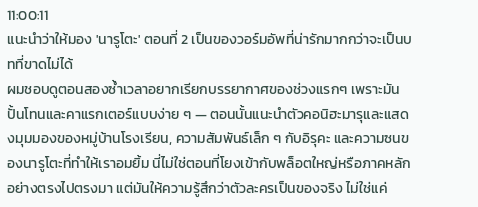11:00:11
แนะนำว่าให้มอง 'นารูโตะ' ตอนที่ 2 เป็นของวอร์มอัพที่น่ารักมากกว่าจะเป็นบทที่ขาดไม่ได้
ผมชอบดูตอนสองซ้ำเวลาอยากเรียกบรรยากาศของช่วงแรกๆ เพราะมันปั้นโทนและคาแรกเตอร์แบบง่าย ๆ — ตอนนั้นแนะนำตัวคอนิฮะมารุและแสดงมุมมองของหมู่บ้านโรงเรียน, ความสัมพันธ์เล็ก ๆ กับอิรุคะ และความซนของนารูโตะที่ทำให้เราอมยิ้ม นี่ไม่ใช่ตอนที่โยงเข้ากับพล็อตใหญ่หรือภาคหลักอย่างตรงไปตรงมา แต่มันให้ความรู้สึกว่าตัวละครเป็นของจริง ไม่ใช่แค่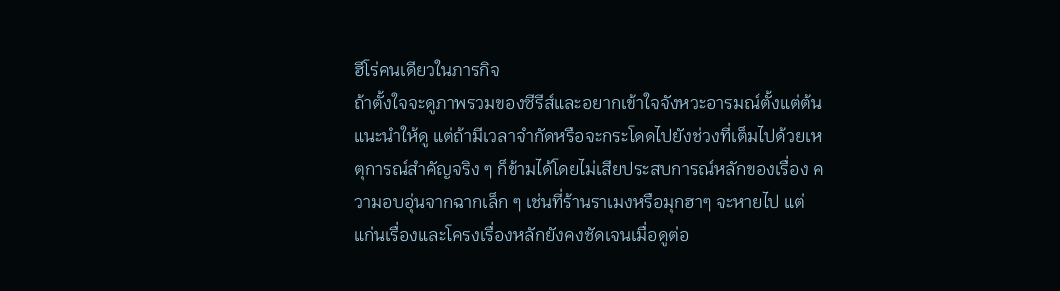ฮีโร่คนเดียวในภารกิจ
ถ้าตั้งใจจะดูภาพรวมของซีรีส์และอยากเข้าใจจังหวะอารมณ์ตั้งแต่ต้น แนะนำให้ดู แต่ถ้ามีเวลาจำกัดหรือจะกระโดดไปยังช่วงที่เต็มไปด้วยเหตุการณ์สำคัญจริง ๆ ก็ข้ามได้โดยไม่เสียประสบการณ์หลักของเรื่อง ความอบอุ่นจากฉากเล็ก ๆ เช่นที่ร้านราเมงหรือมุกฮาๆ จะหายไป แต่แก่นเรื่องและโครงเรื่องหลักยังคงชัดเจนเมื่อดูต่อ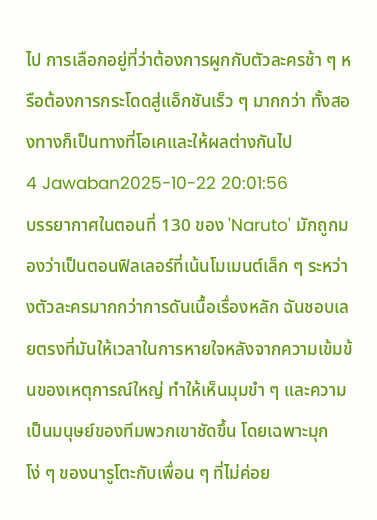ไป การเลือกอยู่ที่ว่าต้องการผูกกับตัวละครช้า ๆ หรือต้องการกระโดดสู่แอ็กชันเร็ว ๆ มากกว่า ทั้งสองทางก็เป็นทางที่โอเคและให้ผลต่างกันไป
4 Jawaban2025-10-22 20:01:56
บรรยากาศในตอนที่ 130 ของ 'Naruto' มักถูกมองว่าเป็นตอนฟิลเลอร์ที่เน้นโมเมนต์เล็ก ๆ ระหว่างตัวละครมากกว่าการดันเนื้อเรื่องหลัก ฉันชอบเลยตรงที่มันให้เวลาในการหายใจหลังจากความเข้มข้นของเหตุการณ์ใหญ่ ทำให้เห็นมุมขำ ๆ และความเป็นมนุษย์ของทีมพวกเขาชัดขึ้น โดยเฉพาะมุกโง่ ๆ ของนารูโตะกับเพื่อน ๆ ที่ไม่ค่อย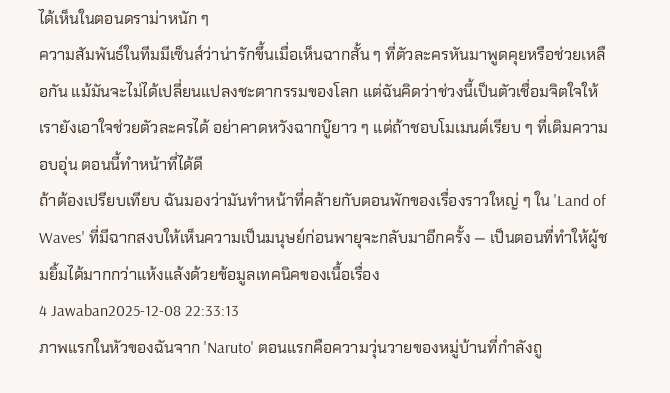ได้เห็นในตอนดราม่าหนัก ๆ
ความสัมพันธ์ในทีมมีเซ็นส์ว่าน่ารักขึ้นเมื่อเห็นฉากสั้น ๆ ที่ตัวละครหันมาพูดคุยหรือช่วยเหลือกัน แม้มันจะไม่ได้เปลี่ยนแปลงชะตากรรมของโลก แต่ฉันคิดว่าช่วงนี้เป็นตัวเชื่อมจิตใจให้เรายังเอาใจช่วยตัวละครได้ อย่าคาดหวังฉากบู๊ยาว ๆ แต่ถ้าชอบโมเมนต์เรียบ ๆ ที่เติมความอบอุ่น ตอนนี้ทำหน้าที่ได้ดี
ถ้าต้องเปรียบเทียบ ฉันมองว่ามันทำหน้าที่คล้ายกับตอนพักของเรื่องราวใหญ่ ๆ ใน 'Land of Waves' ที่มีฉากสงบให้เห็นความเป็นมนุษย์ก่อนพายุจะกลับมาอีกครั้ง — เป็นตอนที่ทำให้ผู้ชมยิ้มได้มากกว่าแห้งแล้งด้วยข้อมูลเทคนิคของเนื้อเรื่อง
4 Jawaban2025-12-08 22:33:13
ภาพแรกในหัวของฉันจาก 'Naruto' ตอนแรกคือความวุ่นวายของหมู่บ้านที่กำลังถู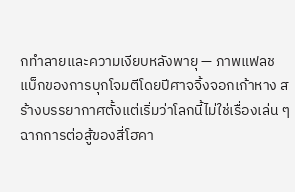กทำลายและความเงียบหลังพายุ — ภาพแฟลชแบ็กของการบุกโจมตีโดยปีศาจจิ้งจอกเก้าหาง สร้างบรรยากาศตั้งแต่เริ่มว่าโลกนี้ไม่ใช่เรื่องเล่น ๆ
ฉากการต่อสู้ของสี่โฮคา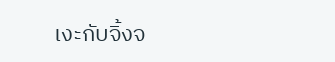เงะกับจิ้งจ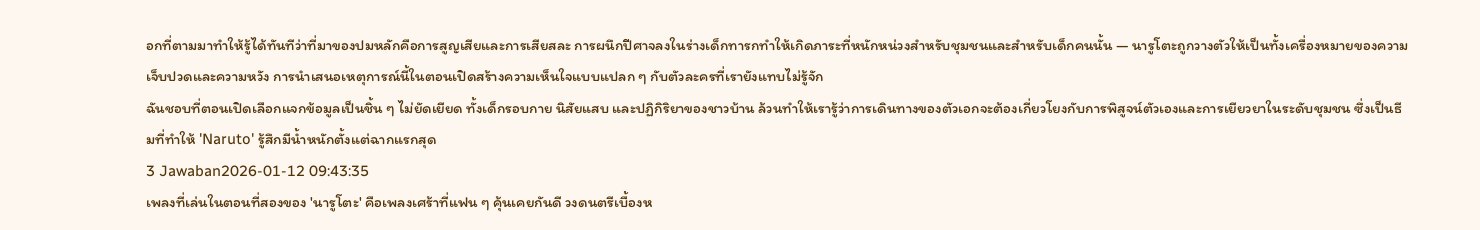อกที่ตามมาทำให้รู้ได้ทันทีว่าที่มาของปมหลักคือการสูญเสียและการเสียสละ การผนึกปีศาจลงในร่างเด็กทารกทำให้เกิดภาระที่หนักหน่วงสำหรับชุมชนและสำหรับเด็กคนนั้น — นารูโตะถูกวางตัวให้เป็นทั้งเครื่องหมายของความเจ็บปวดและความหวัง การนำเสนอเหตุการณ์นี้ในตอนเปิดสร้างความเห็นใจแบบแปลก ๆ กับตัวละครที่เรายังแทบไม่รู้จัก
ฉันชอบที่ตอนเปิดเลือกแจกข้อมูลเป็นชิ้น ๆ ไม่ยัดเยียด ทั้งเด็กรอบกาย นิสัยแสบ และปฏิกิริยาของชาวบ้าน ล้วนทำให้เรารู้ว่าการเดินทางของตัวเอกจะต้องเกี่ยวโยงกับการพิสูจน์ตัวเองและการเยียวยาในระดับชุมชน ซึ่งเป็นธีมที่ทำให้ 'Naruto' รู้สึกมีน้ำหนักตั้งแต่ฉากแรกสุด
3 Jawaban2026-01-12 09:43:35
เพลงที่เล่นในตอนที่สองของ 'นารูโตะ' คือเพลงเศร้าที่แฟน ๆ คุ้นเคยกันดี วงดนตรีเบื้องห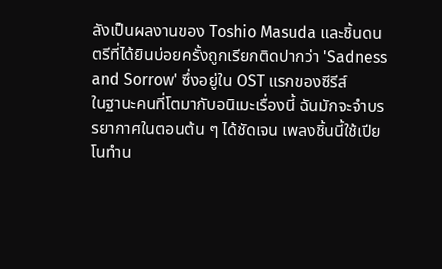ลังเป็นผลงานของ Toshio Masuda และชิ้นดนตรีที่ได้ยินบ่อยครั้งถูกเรียกติดปากว่า 'Sadness and Sorrow' ซึ่งอยู่ใน OST แรกของซีรีส์
ในฐานะคนที่โตมากับอนิเมะเรื่องนี้ ฉันมักจะจำบรรยากาศในตอนต้น ๆ ได้ชัดเจน เพลงชิ้นนี้ใช้เปียโนทำน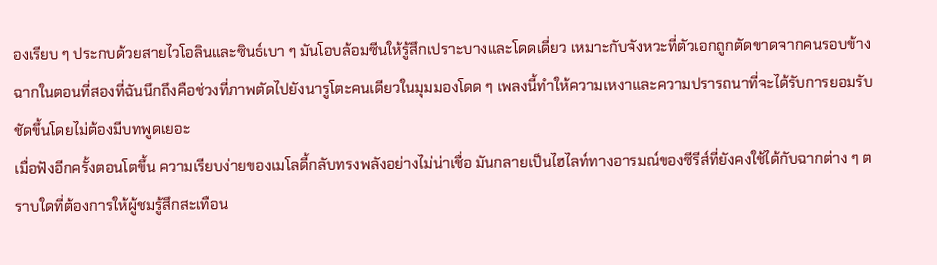องเรียบ ๆ ประกบด้วยสายไวโอลินและซินธ์เบา ๆ มันโอบล้อมซีนให้รู้สึกเปราะบางและโดดเดี่ยว เหมาะกับจังหวะที่ตัวเอกถูกตัดขาดจากคนรอบข้าง ฉากในตอนที่สองที่ฉันนึกถึงคือช่วงที่ภาพตัดไปยังนารูโตะคนเดียวในมุมมองโดด ๆ เพลงนี้ทำให้ความเหงาและความปรารถนาที่จะได้รับการยอมรับชัดขึ้นโดยไม่ต้องมีบทพูดเยอะ
เมื่อฟังอีกครั้งตอนโตขึ้น ความเรียบง่ายของเมโลดี้กลับทรงพลังอย่างไม่น่าเชื่อ มันกลายเป็นไฮไลท์ทางอารมณ์ของซีรีส์ที่ยังคงใช้ได้กับฉากต่าง ๆ ตราบใดที่ต้องการให้ผู้ชมรู้สึกสะเทือน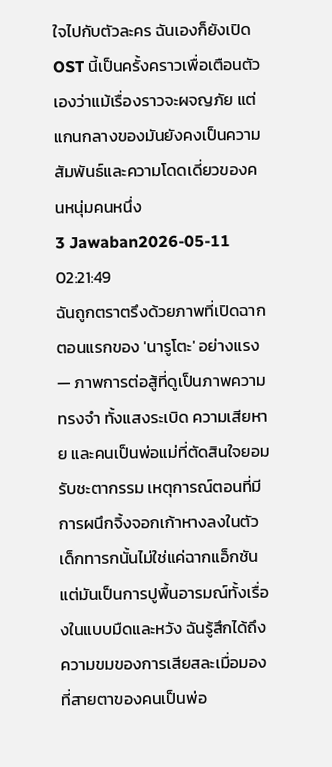ใจไปกับตัวละคร ฉันเองก็ยังเปิด OST นี้เป็นครั้งคราวเพื่อเตือนตัวเองว่าแม้เรื่องราวจะผจญภัย แต่แกนกลางของมันยังคงเป็นความสัมพันธ์และความโดดเดี่ยวของคนหนุ่มคนหนึ่ง
3 Jawaban2026-05-11 02:21:49
ฉันถูกตราตรึงด้วยภาพที่เปิดฉากตอนแรกของ 'นารูโตะ' อย่างแรง — ภาพการต่อสู้ที่ดูเป็นภาพความทรงจำ ทั้งแสงระเบิด ความเสียหาย และคนเป็นพ่อแม่ที่ตัดสินใจยอมรับชะตากรรม เหตุการณ์ตอนที่มีการผนึกจิ้งจอกเก้าหางลงในตัวเด็กทารกนั้นไม่ใช่แค่ฉากแอ็กชัน แต่มันเป็นการปูพื้นอารมณ์ทั้งเรื่องในแบบมืดและหวัง ฉันรู้สึกได้ถึงความขมของการเสียสละเมื่อมองที่สายตาของคนเป็นพ่อ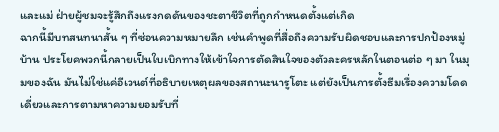และแม่ ฝ่ายผู้ชมจะรู้สึกถึงแรงกดดันของชะตาชีวิตที่ถูกกำหนดตั้งแต่เกิด
ฉากนี้มีบทสนทนาสั้น ๆ ที่ซ่อนความหมายลึก เช่นคำพูดที่สื่อถึงความรับผิดชอบและการปกป้องหมู่บ้าน ประโยคพวกนี้กลายเป็นใบเบิกทางให้เข้าใจการตัดสินใจของตัวละครหลักในตอนต่อ ๆ มา ในมุมของฉัน มันไม่ใช่แค่อีเวนต์ที่อธิบายเหตุผลของสถานะนารูโตะ แต่ยังเป็นการตั้งธีมเรื่องความโดดเดี่ยวและการตามหาความยอมรับที่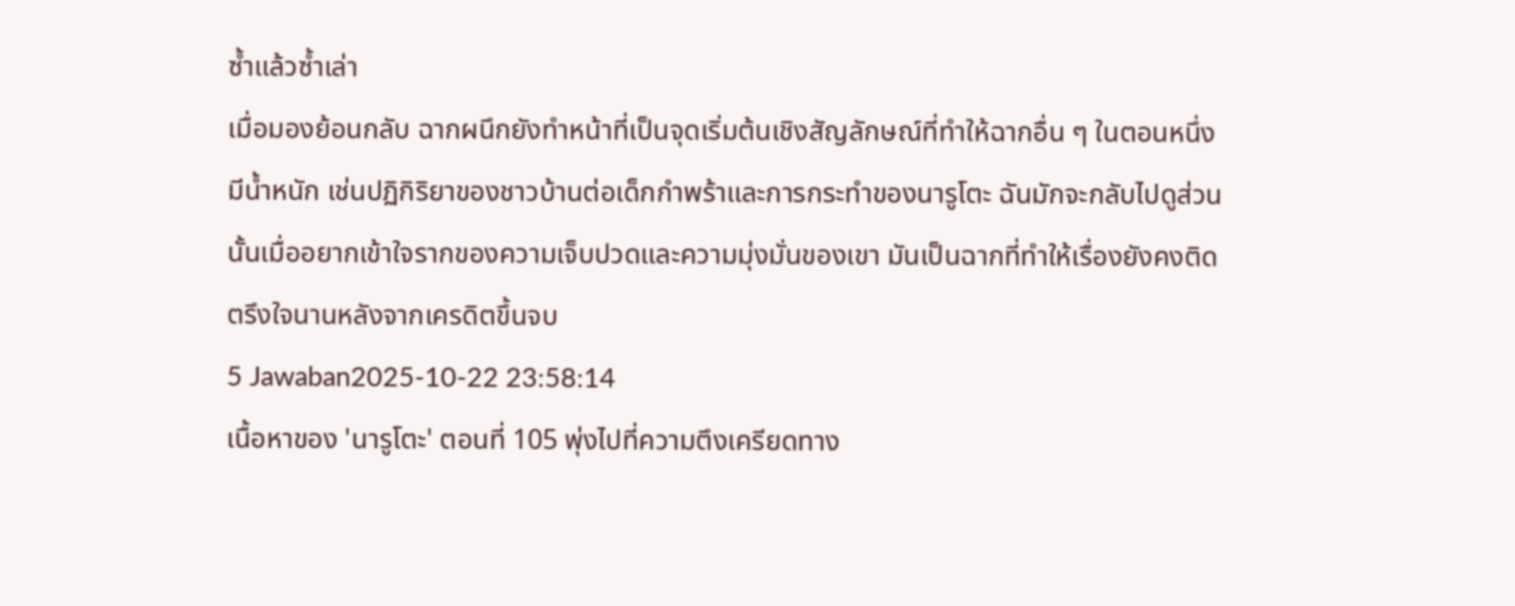ซ้ำแล้วซ้ำเล่า
เมื่อมองย้อนกลับ ฉากผนึกยังทำหน้าที่เป็นจุดเริ่มต้นเชิงสัญลักษณ์ที่ทำให้ฉากอื่น ๆ ในตอนหนึ่งมีน้ำหนัก เช่นปฏิกิริยาของชาวบ้านต่อเด็กกำพร้าและการกระทำของนารูโตะ ฉันมักจะกลับไปดูส่วนนั้นเมื่ออยากเข้าใจรากของความเจ็บปวดและความมุ่งมั่นของเขา มันเป็นฉากที่ทำให้เรื่องยังคงติดตรึงใจนานหลังจากเครดิตขึ้นจบ
5 Jawaban2025-10-22 23:58:14
เนื้อหาของ 'นารูโตะ' ตอนที่ 105 พุ่งไปที่ความตึงเครียดทาง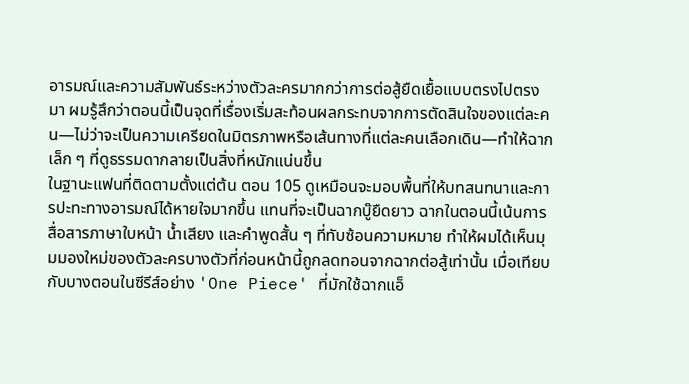อารมณ์และความสัมพันธ์ระหว่างตัวละครมากกว่าการต่อสู้ยืดเยื้อแบบตรงไปตรงมา ผมรู้สึกว่าตอนนี้เป็นจุดที่เรื่องเริ่มสะท้อนผลกระทบจากการตัดสินใจของแต่ละคน—ไม่ว่าจะเป็นความเครียดในมิตรภาพหรือเส้นทางที่แต่ละคนเลือกเดิน—ทำให้ฉากเล็ก ๆ ที่ดูธรรมดากลายเป็นสิ่งที่หนักแน่นขึ้น
ในฐานะแฟนที่ติดตามตั้งแต่ต้น ตอน 105 ดูเหมือนจะมอบพื้นที่ให้บทสนทนาและการปะทะทางอารมณ์ได้หายใจมากขึ้น แทนที่จะเป็นฉากบู๊ยืดยาว ฉากในตอนนี้เน้นการสื่อสารภาษาใบหน้า น้ำเสียง และคำพูดสั้น ๆ ที่ทับซ้อนความหมาย ทำให้ผมได้เห็นมุมมองใหม่ของตัวละครบางตัวที่ก่อนหน้านี้ถูกลดทอนจากฉากต่อสู้เท่านั้น เมื่อเทียบกับบางตอนในซีรีส์อย่าง 'One Piece' ที่มักใช้ฉากแอ็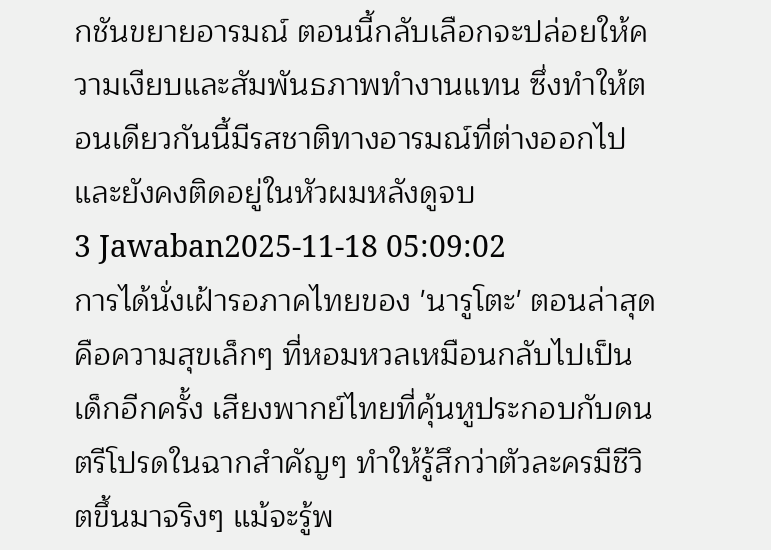กชันขยายอารมณ์ ตอนนี้กลับเลือกจะปล่อยให้ความเงียบและสัมพันธภาพทำงานแทน ซึ่งทำให้ตอนเดียวกันนี้มีรสชาติทางอารมณ์ที่ต่างออกไปและยังคงติดอยู่ในหัวผมหลังดูจบ
3 Jawaban2025-11-18 05:09:02
การได้นั่งเฝ้ารอภาคไทยของ 'นารูโตะ' ตอนล่าสุดคือความสุขเล็กๆ ที่หอมหวลเหมือนกลับไปเป็นเด็กอีกครั้ง เสียงพากย์ไทยที่คุ้นหูประกอบกับดนตรีโปรดในฉากสำคัญๆ ทำให้รู้สึกว่าตัวละครมีชีวิตขึ้นมาจริงๆ แม้จะรู้พ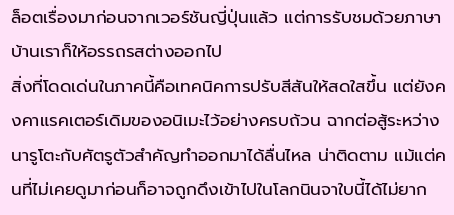ล็อตเรื่องมาก่อนจากเวอร์ชันญี่ปุ่นแล้ว แต่การรับชมด้วยภาษาบ้านเราก็ให้อรรถรสต่างออกไป
สิ่งที่โดดเด่นในภาคนี้คือเทคนิคการปรับสีสันให้สดใสขึ้น แต่ยังคงคาแรคเตอร์เดิมของอนิเมะไว้อย่างครบถ้วน ฉากต่อสู้ระหว่างนารูโตะกับศัตรูตัวสำคัญทำออกมาได้ลื่นไหล น่าติดตาม แม้แต่คนที่ไม่เคยดูมาก่อนก็อาจถูกดึงเข้าไปในโลกนินจาใบนี้ได้ไม่ยาก